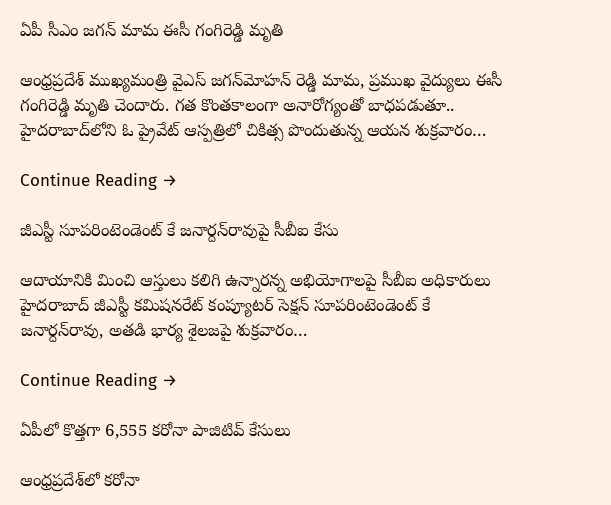ఏపీ సీఎం జగన్ మామ ఈసీ గంగిరెడ్డి మృతి

ఆంధ్రప్రదేశ్ ముఖ్యమంత్రి వైఎస్‌ జగన్‌మోహన్‌ రెడ్డి మామ, ప్రముఖ వైద్యులు ఈసీ గంగిరెడ్డి మృతి చెందారు. గత కొంతకాలంగా అనారోగ్యంతో బాధపడుతూ.. హైదరాబాద్‌లోని ఓ ప్రైవేట్‌ ఆస్పత్రిలో చికిత్స పొందుతున్న ఆయన శుక్రవారం…

Continue Reading →

జీఎస్టీ సూపరింటెండెంట్ కే జనార్దన్‌రావు‌పై సీబీఐ కేసు

ఆదాయానికి మించి ఆస్తులు కలిగి ఉన్నారన్న అభియోగాలపై సీబీఐ అధికారులు హైదరాబాద్‌ జీఎస్టీ కమిషనరేట్‌ కంప్యూటర్‌ సెక్షన్‌ సూపరింటెండెంట్‌ కే జనార్దన్‌రావు, అతడి భార్య శైలజపై శుక్రవారం…

Continue Reading →

ఏపీలో కొత్తగా 6,555 కరోనా పాజిటివ్ కేసులు

ఆంధ్రప్రదేశ్‌లో కరోనా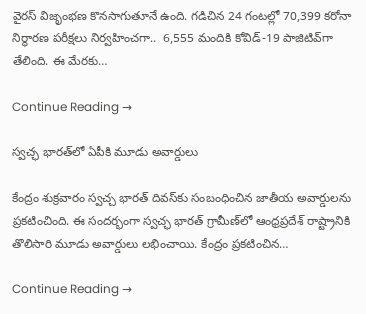వైరస్‌ విజృంభణ కొనసాగుతూనే ఉంది. గడిచిన 24 గంటల్లో 70,399 కరోనా నిర్థారణ పరీక్షలు నిర్వహించగా..  6,555 మందికి కోవిడ్‌-19 పాజిటివ్‌గా తేలింది. ఈ మేరకు…

Continue Reading →

స్వచ్ఛ భారత్‌లో ఏపీకి మూడు అవార్డులు

కేంద్రం శుక్రవారం స్వచ్చ భారత్‌ దివస్‌కు సంబంధించిన జాతీయ అవార్డులను ప్రకటించింది. ఈ సందర్భంగా స్వచ్ఛ భారత్‌ గ్రామీణ్‌‌లో ఆంధ్రప్రదేశ్ రాష్ట్రానికి తొలిసారి మూడు అవార్డులు లభించాయి. కేంద్రం ప్రకటించిన…

Continue Reading →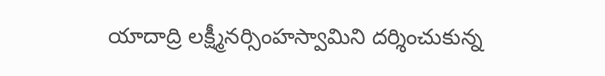యాదాద్రి లక్ష్మీనర్సింహస్వామిని దర్శించుకున్న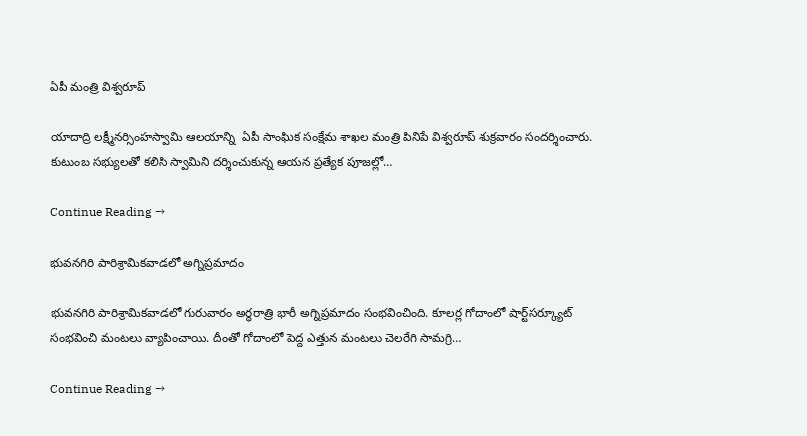ఏపీ మంత్రి విశ్వరూప్‌

యాదాద్రి లక్ష్మీనర్సింహస్వామి ఆలయాన్ని  ఏపీ సాంఘిక సంక్షేమ శాఖల మంత్రి పినిపే విశ్వరూప్‌ శుక్రవారం సందర్శించారు. కుటుంబ సభ్యులతో కలిసి స్వామిని దర్శించుకున్న ఆయన ప్రత్యేక పూజల్లో…

Continue Reading →

భువనగిరి పారిశ్రామికవాడలో అగ్నిప్రమాదం

భువనగిరి పారిశ్రామికవాడలో గురువారం అర్ధరాత్రి భారీ అగ్నిప్రమాదం సంభవించింది. కూలర్ల గోదాంలో షార్ట్‌సర్క్యూట్‌ సంభవించి మంటలు వ్యాపించాయి. దీంతో గోదాంలో పెద్ద ఎత్తున మంటలు చెలరేగి సామగ్రి…

Continue Reading →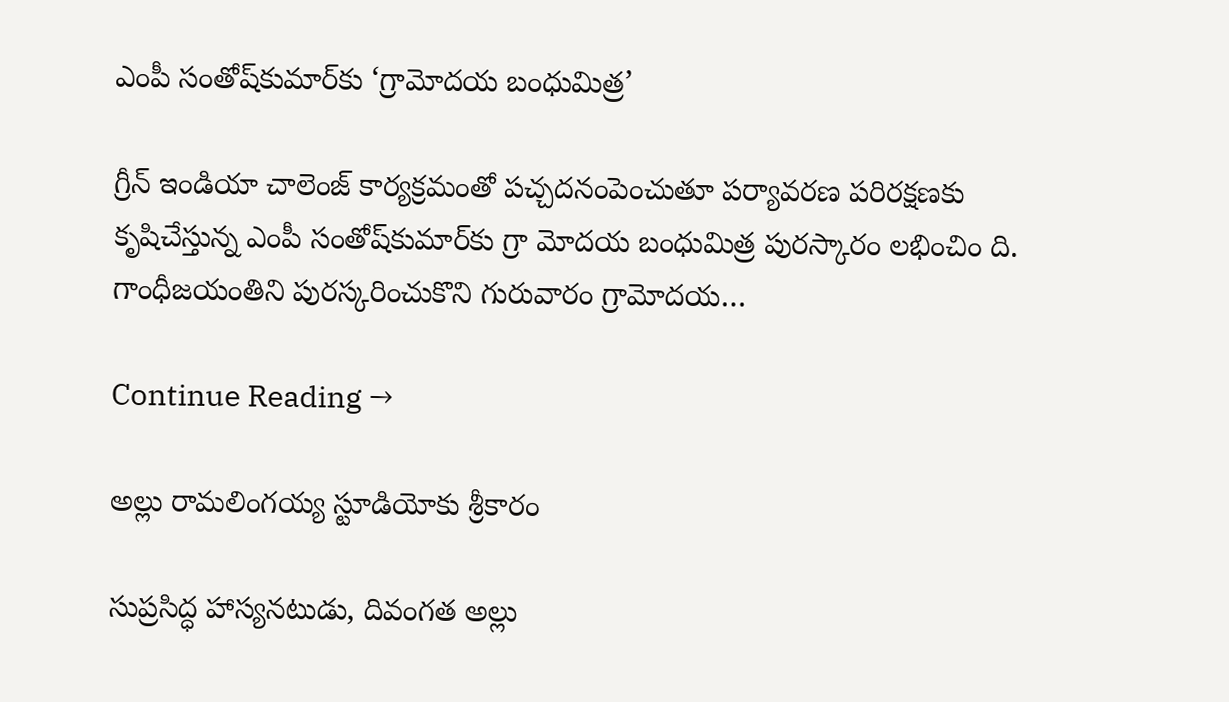ఎంపీ సంతోష్‌కుమార్‌కు ‘గ్రామోదయ బంధుమిత్ర’

గ్రీన్‌ ఇండియా చాలెంజ్‌ కార్యక్రమంతో పచ్చదనంపెంచుతూ పర్యావరణ పరిరక్షణకు కృషిచేస్తున్న ఎంపీ సంతోష్‌కుమార్‌కు గ్రా మోదయ బంధుమిత్ర పురస్కారం లభించిం ది. గాంధీజయంతిని పురస్కరించుకొని గురువారం గ్రామోదయ…

Continue Reading →

అల్లు రామలింగయ్య స్టూడియోకు శ్రీకారం

సుప్రసిద్ధ హాస్యనటుడు, దివంగత అల్లు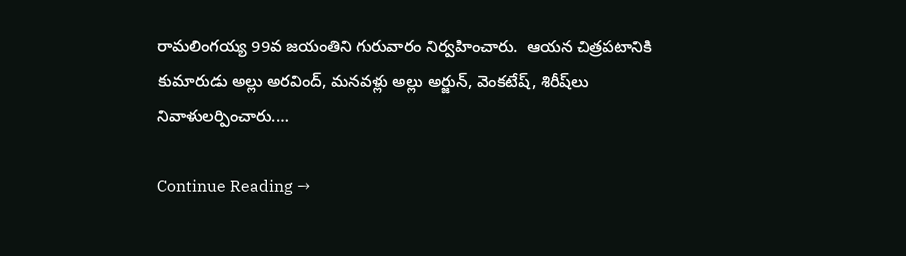రామలింగయ్య 99వ జయంతిని గురువారం నిర్వహించారు.  ఆయన చిత్రపటానికి కుమారుడు అల్లు అరవింద్‌, మనవళ్లు అల్లు అర్జున్‌, వెంకటేష్‌, శిరీష్‌లు నివాళులర్పించారు.…

Continue Reading →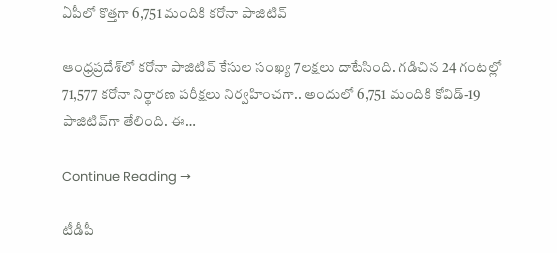ఏపీలో కొత్తగా 6,751 మందికి కరోనా పాజిటివ్‌

ఆంధ్రప్రదేశ్‌లో కరోనా పాజిటివ్‌ కేసుల సంఖ్య 7లక్షలు దాటేసింది. గడిచిన 24 గంటల్లో 71,577 కరోనా నిర్థారణ పరీక్షలు నిర్వహించగా.. అందులో 6,751 మందికి కోవిడ్‌-19 పాజిటివ్‌గా తేలింది. ఈ…

Continue Reading →

టీడీపీ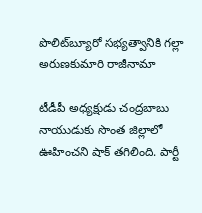పొలిట్‌బ్యూరో సభ్యత్వానికి గల్లా అరుణకుమారి రాజీనామా

టీడీపీ అధ్యక్షుడు చంద్రబాబు నాయుడుకు సొంత జిల్లాలో ఊహించని షాక్‌ తగిలింది. పార్టీ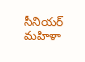సీనియర్‌ మహిళా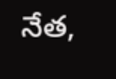నేత,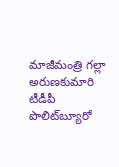మాజీమంత్రి గల్లా అరుణకుమారి టీడీపీ పొలిట్‌బ్యూరో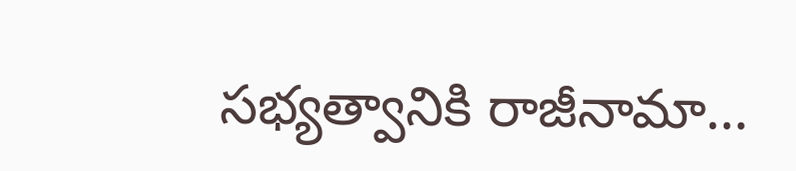సభ్యత్వానికి రాజీనామా…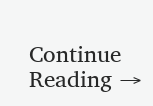Continue Reading →